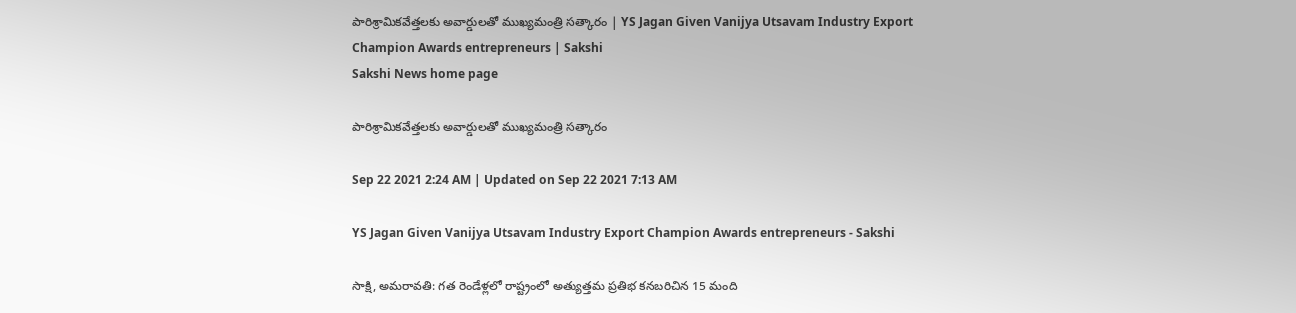పారిశ్రామికవేత్తలకు అవార్డులతో ముఖ్యమంత్రి సత్కారం | YS Jagan Given Vanijya Utsavam Industry Export Champion Awards entrepreneurs | Sakshi
Sakshi News home page

పారిశ్రామికవేత్తలకు అవార్డులతో ముఖ్యమంత్రి సత్కారం

Sep 22 2021 2:24 AM | Updated on Sep 22 2021 7:13 AM

YS Jagan Given Vanijya Utsavam Industry Export Champion Awards entrepreneurs - Sakshi

సాక్షి, అమరావతి: గత రెండేళ్లలో రాష్ట్రంలో అత్యుత్తమ ప్రతిభ కనబరిచిన 15 మంది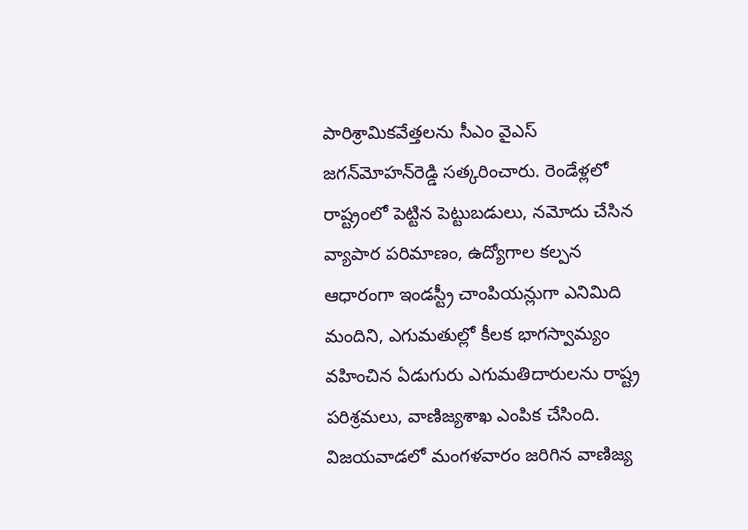పారిశ్రామికవేత్తలను సీఎం వైఎస్‌ జగన్‌మోహన్‌రెడ్డి సత్కరించారు. రెండేళ్లలో రాష్ట్రంలో పెట్టిన పెట్టుబడులు, నమోదు చేసిన వ్యాపార పరిమాణం, ఉద్యోగాల కల్పన ఆధారంగా ఇండస్ట్రీ చాంపియన్లుగా ఎనిమిది మందిని, ఎగుమతుల్లో కీలక భాగస్వామ్యం వహించిన ఏడుగురు ఎగుమతిదారులను రాష్ట్ర పరిశ్రమలు, వాణిజ్యశాఖ ఎంపిక చేసింది. విజయవాడలో మంగళవారం జరిగిన వాణిజ్య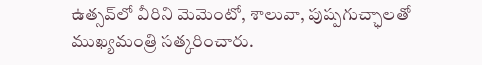ఉత్సవ్‌లో వీరిని మెమెంటో, శాలువా, పుష్పగుచ్ఛాలతో ముఖ్యమంత్రి సత్కరించారు.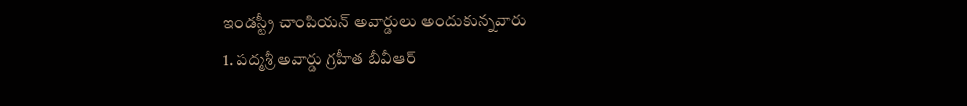ఇండస్ట్రీ చాంపియన్‌ అవార్డులు అందుకున్నవారు
1. పద్మశ్రీ అవార్డు గ్రహీత బీవీఆర్‌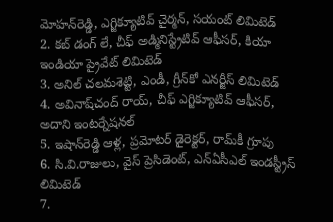మోహన్‌రెడ్డి, ఎగ్జిక్యూటివ్‌ చైర్మన్, సయంట్‌ లిమిటెడ్‌
2. కబ్‌ డంగ్‌ లే, చీఫ్‌ అడ్మినిస్ట్రేటివ్‌ ఆఫీసర్, కియా ఇండియా ప్రైవేట్‌ లిమిటెడ్‌
3. అనిల్‌ చలమశెట్టి, ఎండీ, గ్రీన్‌కో ఎనర్జీస్‌ లిమిటెడ్‌
4. అవినాష్‌చంద్‌ రాయ్, చీఫ్‌ ఎగ్జిక్యూటివ్‌ ఆఫీసర్, అదాని ఇంటర్నేషనల్‌
5. ఇషాన్‌రెడ్డి ఆళ్ల, ప్రమోటర్‌ డైరెక్టర్, రామ్‌కీ గ్రూపు
6. సి.వి.రాజులు, వైస్‌ ప్రెసిడెంట్, ఎన్‌ఏసీఎల్‌ ఇండస్ట్రీస్‌ లిమిటెడ్‌
7.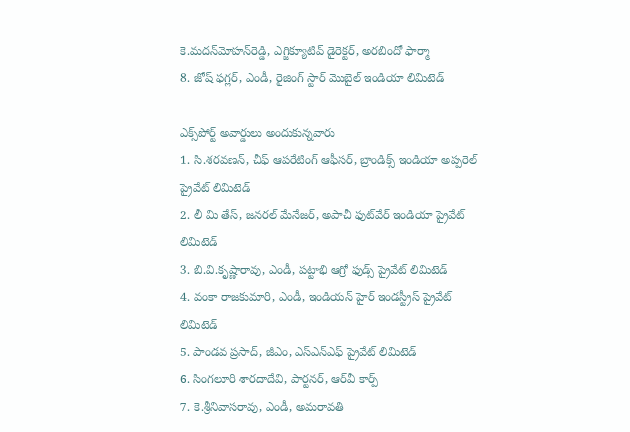కె.మదన్‌మోహన్‌రెడ్డి, ఎగ్జిక్యూటివ్‌ డైరెక్టర్, అరబిందో ఫార్మా
8. జోష్‌ ఫగ్లర్, ఎండీ, రైజింగ్‌ స్టార్‌ మొబైల్‌ ఇండియా లిమిటెడ్‌

ఎక్స్‌పోర్ట్‌ అవార్డులు అందుకున్నవారు
1. సి.శరవణన్, చీఫ్‌ ఆపరేటింగ్‌ ఆఫీసర్, బ్రాండిక్స్‌ ఇండియా అప్పరెల్‌ ప్రైవేట్‌ లిమిటెడ్‌
2. లీ మి తేస్, జనరల్‌ మేనేజర్, అపాచీ ఫుట్‌వేర్‌ ఇండియా ప్రైవేట్‌ లిమిటెడ్‌
3. బి.వి.కృష్ణారావు, ఎండీ, పట్టాభి ఆగ్రో ఫుడ్స్‌ ప్రైవేట్‌ లిమిటెడ్‌
4. వంకా రాజకుమారి, ఎండీ, ఇండియన్‌ హైర్‌ ఇండస్ట్రీస్‌ ప్రైవేట్‌ లిమిటెడ్‌
5. పాండవ ప్రసాద్, జీఎం, ఎస్‌ఎన్‌ఎఫ్‌ ప్రైవేట్‌ లిమిటెడ్‌
6. సింగలూరి శారదాదేవి, పార్టనర్, ఆర్‌వీ కార్ప్‌
7. కె.శ్రీనివాసరావు, ఎండీ, అమరావతి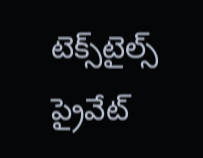టెక్స్‌టైల్స్‌ ప్రైవేట్‌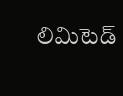లిమిటెడ్‌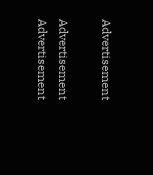Advertisement

Advertisement
Advertisement